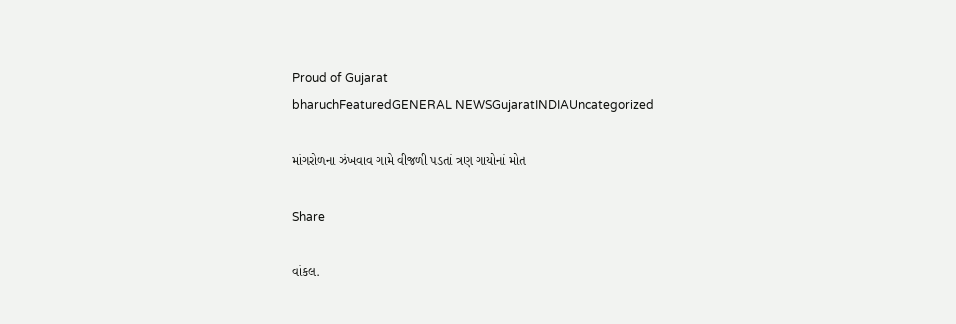Proud of Gujarat
bharuchFeaturedGENERAL NEWSGujaratINDIAUncategorized

માંગરોળના ઝંખવાવ ગામે વીજળી પડતાં ત્રણ ગાયોનાં મોત

Share

વાંકલ.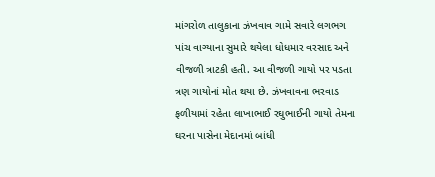માંગરોળ તાલુકાના ઝંખવાવ ગામે સવારે લગભગ પાંચ વાગ્યાના સુમારે થયેલા ધોધમાર વરસાદ અને વીજળી ત્રાટકી હતી. આ વીજળી ગાયો પર પડતા ત્રણ ગાયોનાં મોત થયા છે. ઝંખવાવના ભરવાડ ફળીયામાં રહેતા લાખાભાઈ રઘુભાઈની ગાયો તેમના ઘરના પાસેના મેદાનમાં બાંધી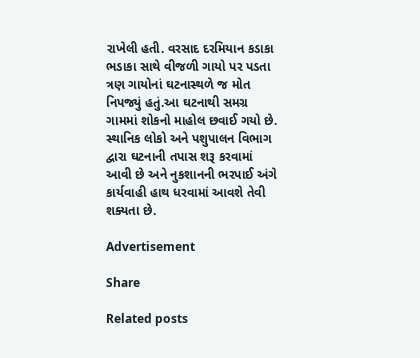રાખેલી હતી. વરસાદ દરમિયાન કડાકા ભડાકા સાથે વીજળી ગાયો પર પડતા ત્રણ ગાયોનાં ઘટનાસ્થળે જ મોત નિપજ્યું હતું.આ ઘટનાથી સમગ્ર ગામમાં શોકનો માહોલ છવાઈ ગયો છે. સ્થાનિક લોકો અને પશુપાલન વિભાગ દ્વારા ઘટનાની તપાસ શરૂ કરવામાં આવી છે અને નુકશાનની ભરપાઈ અંગે કાર્યવાહી હાથ ધરવામાં આવશે તેવી શક્યતા છે.

Advertisement

Share

Related posts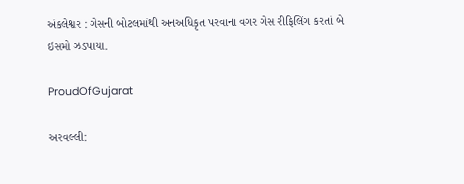અંકલેશ્વર : ગેસની બોટલમાંથી અનઅધિકૃત પરવાના વગર ગેસ રીફિલિંગ કરતાં બે ઇસમો ઝડપાયા.

ProudOfGujarat

અરવલ્લી: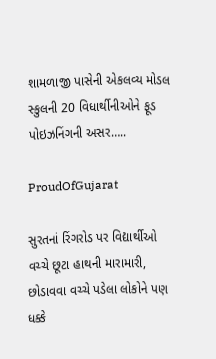શામળાજી પાસેની એકલવ્ય મોડલ સ્કુલની 20 વિધાર્થીનીઓને ફૂડ પોઇઝનિંગની અસર…..

ProudOfGujarat

સુરતનાં રિંગરોડ પર વિદ્યાર્થીઓ વચ્ચે છૂટા હાથની મારામારી, છોડાવવા વચ્ચે પડેલા લોકોને પણ ધક્કે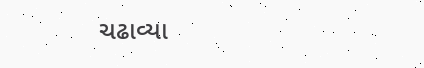ચઢાવ્યા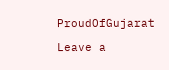ProudOfGujarat

Leave a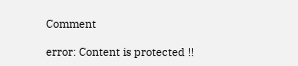Comment

error: Content is protected !!